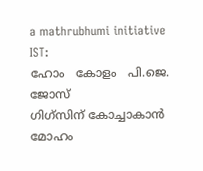a mathrubhumi initiative
IST:
ഹോം   കോളം   പി.ജെ. ജോസ്‌
ഗിഗ്‌സിന് കോച്ചാകാന്‍ മോഹം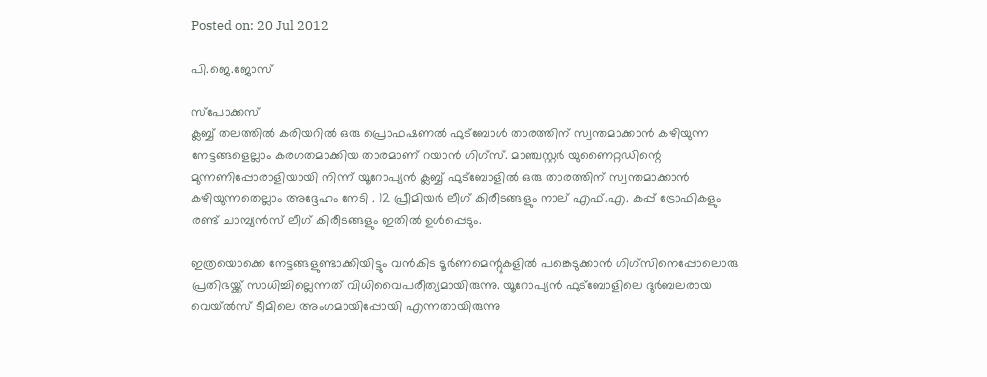Posted on: 20 Jul 2012

പി.ജെ.ജോസ്‌

സ്‌പോക്കസ്
ക്ലബ്ബ് തലത്തില്‍ കരിയറില്‍ ഒരു പ്രൊഫഷണല്‍ ഫുട്‌ബോള്‍ താരത്തിന് സ്വന്തമാക്കാന്‍ കഴിയുന്ന നേട്ടങ്ങളെല്ലാം കരഗതമാക്കിയ താരമാണ് റയാന്‍ ഗിഗ്‌സ്. മാഞ്ചസ്റ്റര്‍ യുണൈറ്റഡിന്റെ മുന്നണിപ്പോരാളിയായി നിന്ന് യൂറോപ്യന്‍ ക്ലബ്ബ് ഫുട്‌ബോളില്‍ ഒരു താരത്തിന് സ്വന്തമാക്കാന്‍ കഴിയുന്നതെല്ലാം അദ്ദേഹം നേടി . 12 പ്രീമിയര്‍ ലീഗ് കിരീടങ്ങളും നാല് എഫ്.എ. കപ്പ് ട്രോഫികളും രണ്ട് ചാമ്പ്യന്‍സ് ലീഗ് കിരീടങ്ങളും ഇതില്‍ ഉള്‍പ്പെടും.

ഇത്രയൊക്കെ നേട്ടങ്ങളുണ്ടാക്കിയിട്ടും വന്‍കിട ടൂര്‍ണമെന്റുകളില്‍ പങ്കെടുക്കാന്‍ ഗിഗ്‌സിനെപ്പോലൊരു പ്രതിഭയ്ക്ക് സാധിച്ചില്ലെന്നത് വിധിവൈപരീത്യമായിരുന്നു. യൂറോപ്യന്‍ ഫുട്‌ബോളിലെ ദുര്‍ബലരായ വെയ്ല്‍സ് ടീമിലെ അംഗമായിപ്പോയി എന്നതായിരുന്നു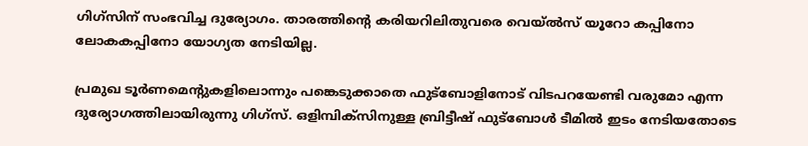ഗിഗ്‌സിന് സംഭവിച്ച ദുര്യോഗം. താരത്തിന്റെ കരിയറിലിതുവരെ വെയ്ല്‍സ് യൂറോ കപ്പിനോ ലോകകപ്പിനോ യോഗ്യത നേടിയില്ല.

പ്രമുഖ ടൂര്‍ണമെന്റുകളിലൊന്നും പങ്കെടുക്കാതെ ഫുട്‌ബോളിനോട് വിടപറയേണ്ടി വരുമോ എന്ന ദുര്യോഗത്തിലായിരുന്നു ഗിഗ്‌സ്. ഒളിമ്പിക്‌സിനുള്ള ബ്രിട്ടീഷ് ഫുട്‌ബോള്‍ ടീമില്‍ ഇടം നേടിയതോടെ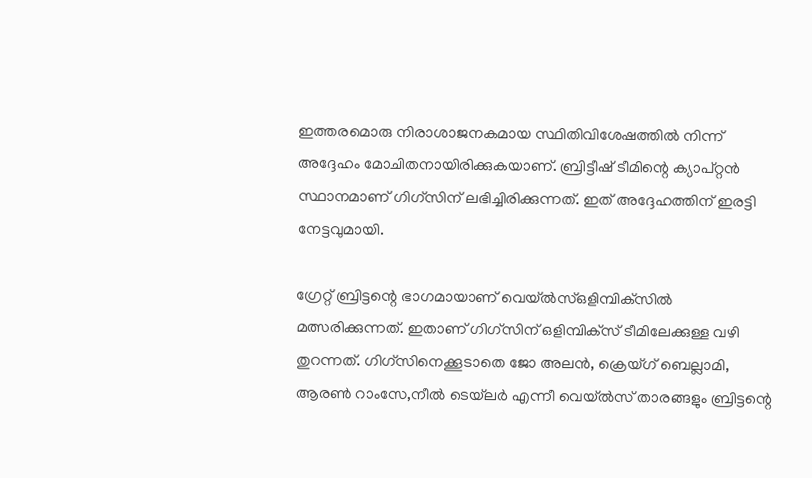ഇത്തരമൊരു നിരാശാജനകമായ സ്ഥിതിവിശേഷത്തില്‍ നിന്ന് അദ്ദേഹം മോചിതനായിരിക്കുകയാണ്. ബ്രിട്ടീഷ് ടീമിന്റെ ക്യാപ്റ്റന്‍ സ്ഥാനമാണ് ഗിഗ്‌സിന് ലഭിച്ചിരിക്കുന്നത്. ഇത് അദ്ദേഹത്തിന് ഇരട്ടി നേട്ടവുമായി.

ഗ്രേറ്റ് ബ്രിട്ടന്റെ ഭാഗമായാണ് വെയ്ല്‍സ്ഒളിമ്പിക്‌സില്‍ മത്സരിക്കുന്നത്. ഇതാണ് ഗിഗ്‌സിന് ഒളിമ്പിക്‌സ് ടീമിലേക്കുള്ള വഴി തുറന്നത്. ഗിഗ്‌സിനെക്കൂടാതെ ജോ അലന്‍, ക്രെയ്ഗ് ബെല്ലാമി, ആരണ്‍ റാംസേ,നീല്‍ ടെയ്‌ലര്‍ എന്നീ വെയ്ല്‍സ് താരങ്ങളും ബ്രിട്ടന്റെ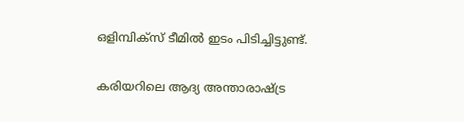ഒളിമ്പിക്‌സ് ടീമില്‍ ഇടം പിടിച്ചിട്ടുണ്ട്.

കരിയറിലെ ആദ്യ അന്താരാഷ്ട്ര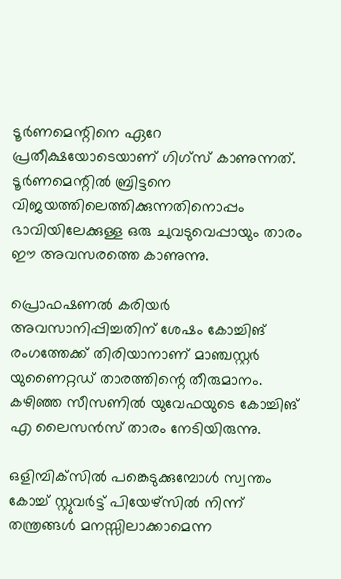ടൂര്‍ണമെന്റിനെ ഏറേ പ്രതീക്ഷയോടെയാണ് ഗിഗ്‌സ് കാണുന്നത്. ടൂര്‍ണമെന്റില്‍ ബ്രിട്ടനെ വിജയത്തിലെത്തിക്കുന്നതിനൊപ്പം ഭാവിയിലേക്കുള്ള ഒരു ചുവടുവെപ്പായും താരം ഈ അവസരത്തെ കാണുന്നു.

പ്രൊഫഷണല്‍ കരിയര്‍ അവസാനിപ്പിച്ചതിന് ശേഷം കോച്ചിങ് രംഗത്തേക്ക് തിരിയാനാണ് മാഞ്ചസ്റ്റര്‍ യുണൈറ്റഡ് താരത്തിന്റെ തീരുമാനം. കഴിഞ്ഞ സീസണില്‍ യുവേഫയുടെ കോച്ചിങ് എ ലൈസന്‍സ് താരം നേടിയിരുന്നു.

ഒളിമ്പിക്‌സില്‍ പങ്കെടുക്കുമ്പോള്‍ സ്വന്തം കോച്ച് സ്റ്റുവര്‍ട്ട് പിയേഴ്‌സില്‍ നിന്ന് തന്ത്രങ്ങള്‍ മനസ്സിലാക്കാമെന്ന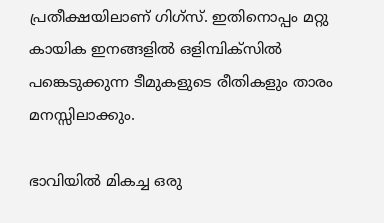പ്രതീക്ഷയിലാണ് ഗിഗ്‌സ്. ഇതിനൊപ്പം മറ്റു കായിക ഇനങ്ങളില്‍ ഒളിമ്പിക്‌സില്‍ പങ്കെടുക്കുന്ന ടീമുകളുടെ രീതികളും താരം മനസ്സിലാക്കും.

ഭാവിയില്‍ മികച്ച ഒരു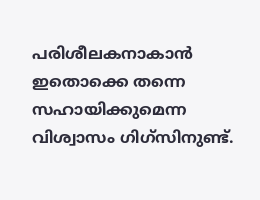പരിശീലകനാകാന്‍ ഇതൊക്കെ തന്നെ സഹായിക്കുമെന്ന വിശ്വാസം ഗിഗ്‌സിനുണ്ട്.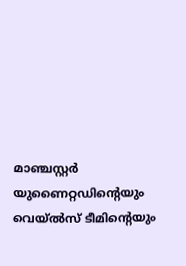മാഞ്ചസ്റ്റര്‍ യുണൈറ്റഡിന്റെയും വെയ്ല്‍സ് ടീമിന്റെയും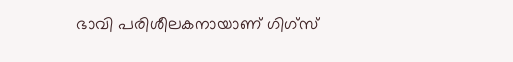ഭാവി പരിശീലകനായാണ് ഗിഗ്‌സ്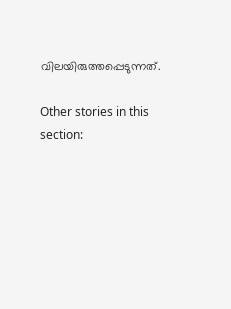വിലയിരുത്തപ്പെടുന്നത്.

Other stories in this section: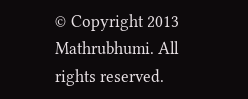© Copyright 2013 Mathrubhumi. All rights reserved.